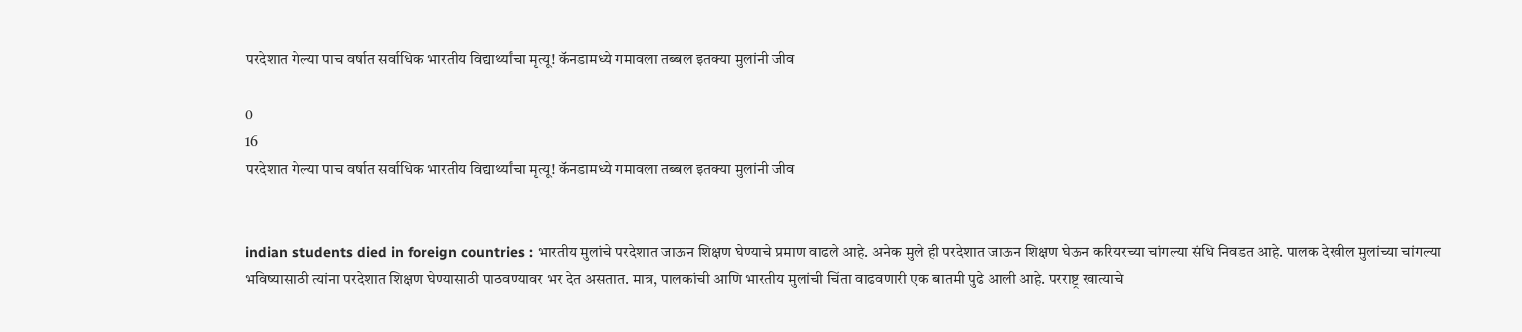परदेशात गेल्या पाच वर्षात सर्वाधिक भारतीय विद्यार्थ्यांचा मृत्यू! कॅनडामध्ये गमावला तब्बल इतक्या मुलांनी जीव

0
16
परदेशात गेल्या पाच वर्षात सर्वाधिक भारतीय विद्यार्थ्यांचा मृत्यू! कॅनडामध्ये गमावला तब्बल इतक्या मुलांनी जीव


indian students died in foreign countries : भारतीय मुलांचे परदेशात जाऊन शिक्षण घेण्याचे प्रमाण वाढले आहे. अनेक मुले ही परदेशात जाऊन शिक्षण घेऊन करियरच्या चांगल्या संधि निवडत आहे. पालक देखील मुलांच्या चांगल्या भविष्यासाठी त्यांना परदेशात शिक्षण घेण्यासाठी पाठवण्यावर भर देत असतात. मात्र, पालकांची आणि भारतीय मुलांची चिंता वाढवणारी एक बातमी पुढे आली आहे. परराष्ट्र खात्याचे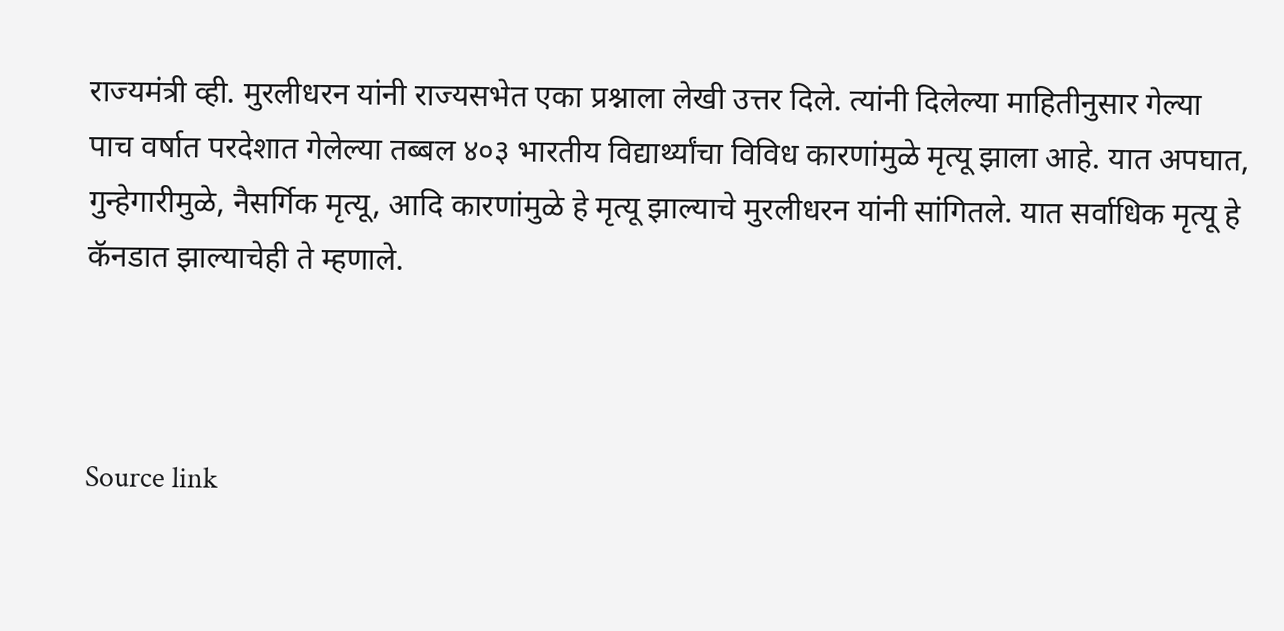राज्यमंत्री व्ही. मुरलीधरन यांनी राज्यसभेत एका प्रश्नाला लेखी उत्तर दिले. त्यांनी दिलेल्या माहितीनुसार गेल्या पाच वर्षात परदेशात गेलेल्या तब्बल ४०३ भारतीय विद्यार्थ्यांचा विविध कारणांमुळे मृत्यू झाला आहे. यात अपघात, गुन्हेगारीमुळे, नैसर्गिक मृत्यू, आदि कारणांमुळे हे मृत्यू झाल्याचे मुरलीधरन यांनी सांगितले. यात सर्वाधिक मृत्यू हे कॅनडात झाल्याचेही ते म्हणाले.



Source link